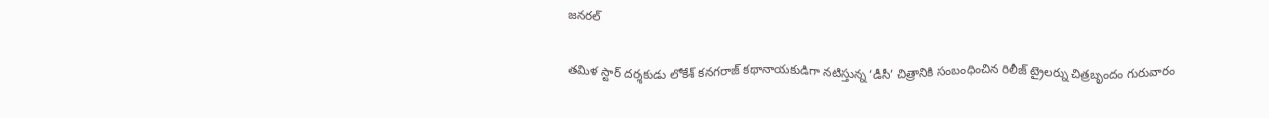జనరల్

తమిళ స్టార్ దర్శకుడు లోకేశ్ కనగరాజ్ కథానాయకుడిగా నటిస్తున్న ‘డీసీ’ చిత్రానికి సంబంధించిన రిలీజ్ ట్రైలర్ను చిత్రబృందం గురువారం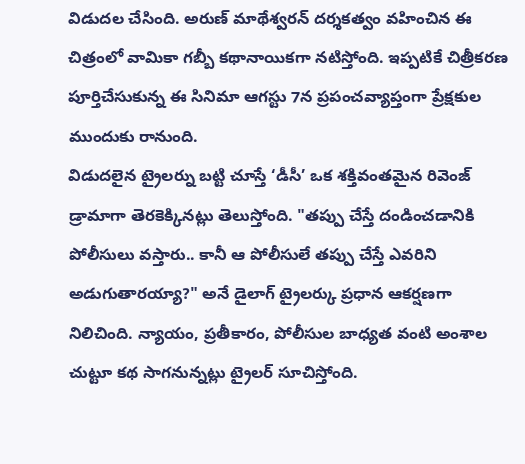విడుదల చేసింది. అరుణ్ మాథేశ్వరన్ దర్శకత్వం వహించిన ఈ చిత్రంలో వామికా గబ్బీ కథానాయికగా నటిస్తోంది. ఇప్పటికే చిత్రీకరణ పూర్తిచేసుకున్న ఈ సినిమా ఆగస్టు 7న ప్రపంచవ్యాప్తంగా ప్రేక్షకుల ముందుకు రానుంది.
విడుదలైన ట్రైలర్ను బట్టి చూస్తే ‘డీసీ’ ఒక శక్తివంతమైన రివెంజ్ డ్రామాగా తెరకెక్కినట్లు తెలుస్తోంది. "తప్పు చేస్తే దండించడానికి పోలీసులు వస్తారు.. కానీ ఆ పోలీసులే తప్పు చేస్తే ఎవరిని అడుగుతారయ్యా?" అనే డైలాగ్ ట్రైలర్కు ప్రధాన ఆకర్షణగా నిలిచింది. న్యాయం, ప్రతీకారం, పోలీసుల బాధ్యత వంటి అంశాల చుట్టూ కథ సాగనున్నట్లు ట్రైలర్ సూచిస్తోంది.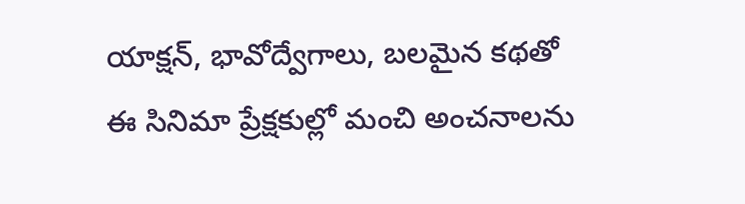యాక్షన్, భావోద్వేగాలు, బలమైన కథతో ఈ సినిమా ప్రేక్షకుల్లో మంచి అంచనాలను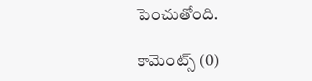పెంచుతోంది.

కామెంట్స్ (0)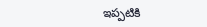ఇప్పటికి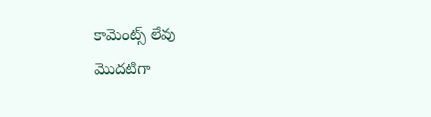కామెంట్స్ లేవు
మొదటిగా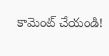కామెంట్ చేయండి!